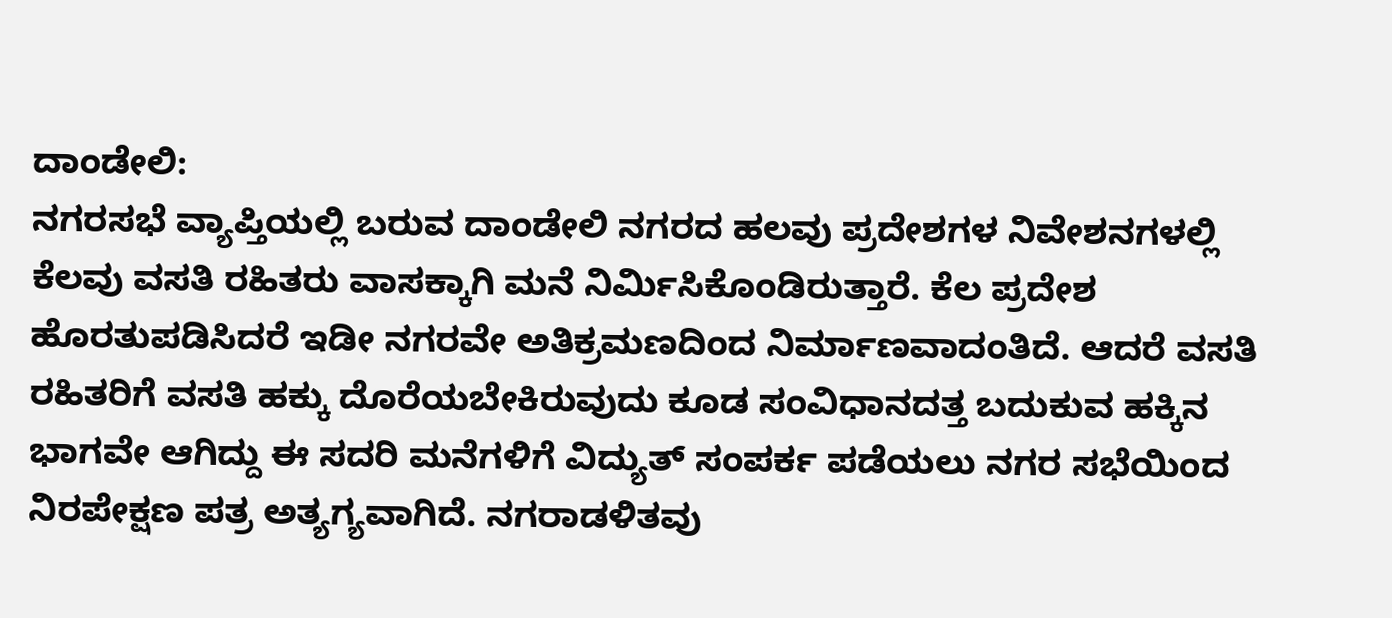ದಾಂಡೇಲಿ:
ನಗರಸಭೆ ವ್ಯಾಪ್ತಿಯಲ್ಲಿ ಬರುವ ದಾಂಡೇಲಿ ನಗರದ ಹಲವು ಪ್ರದೇಶಗಳ ನಿವೇಶನಗಳಲ್ಲಿ ಕೆಲವು ವಸತಿ ರಹಿತರು ವಾಸಕ್ಕಾಗಿ ಮನೆ ನಿರ್ಮಿಸಿಕೊಂಡಿರುತ್ತಾರೆ. ಕೆಲ ಪ್ರದೇಶ ಹೊರತುಪಡಿಸಿದರೆ ಇಡೀ ನಗರವೇ ಅತಿಕ್ರಮಣದಿಂದ ನಿರ್ಮಾಣವಾದಂತಿದೆ. ಆದರೆ ವಸತಿ ರಹಿತರಿಗೆ ವಸತಿ ಹಕ್ಕು ದೊರೆಯಬೇಕಿರುವುದು ಕೂಡ ಸಂವಿಧಾನದತ್ತ ಬದುಕುವ ಹಕ್ಕಿನ ಭಾಗವೇ ಆಗಿದ್ದು ಈ ಸದರಿ ಮನೆಗಳಿಗೆ ವಿದ್ಯುತ್ ಸಂಪರ್ಕ ಪಡೆಯಲು ನಗರ ಸಭೆಯಿಂದ ನಿರಪೇಕ್ಷಣ ಪತ್ರ ಅತ್ಯಗ್ಯವಾಗಿದೆ. ನಗರಾಡಳಿತವು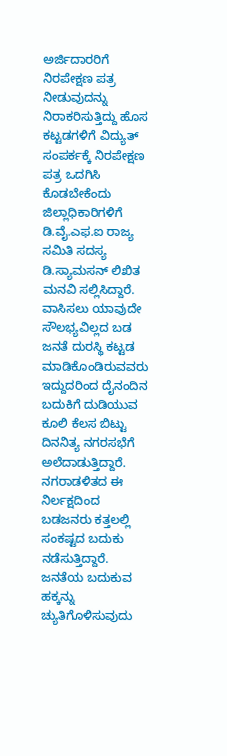ಅರ್ಜಿದಾರರಿಗೆ ನಿರಪೇಕ್ಷಣ ಪತ್ರ ನೀಡುವುದನ್ನು ನಿರಾಕರಿಸುತ್ತಿದ್ದು ಹೊಸ ಕಟ್ಟಡಗಳಿಗೆ ವಿದ್ಯುತ್ ಸಂಪರ್ಕಕ್ಕೆ ನಿರಪೇಕ್ಷಣ ಪತ್ರ ಒದಗಿಸಿ ಕೊಡಬೇಕೆಂದು ಜಿಲ್ಲಾಧಿಕಾರಿಗಳಿಗೆ ಡಿ.ವೈ.ಎಫ.ಐ ರಾಜ್ಯ ಸಮಿತಿ ಸದಸ್ಯ ಡಿ.ಸ್ಯಾಮಸನ್ ಲಿಖಿತ ಮನವಿ ಸಲ್ಲಿಸಿದ್ದಾರೆ.
ವಾಸಿಸಲು ಯಾವುದೇ ಸೌಲಭ್ಯವಿಲ್ಲದ ಬಡ ಜನತೆ ದುರಸ್ಥಿ ಕಟ್ಟಡ ಮಾಡಿಕೊಂಡಿರುವವರು ಇದ್ದುದರಿಂದ ದೈನಂದಿನ ಬದುಕಿಗೆ ದುಡಿಯುವ ಕೂಲಿ ಕೆಲಸ ಬಿಟ್ಟು ದಿನನಿತ್ಯ ನಗರಸಭೆಗೆ ಅಲೆದಾಡುತ್ತಿದ್ದಾರೆ. ನಗರಾಡಳಿತದ ಈ ನಿರ್ಲಕ್ಷದಿಂದ ಬಡಜನರು ಕತ್ತಲಲ್ಲಿ ಸಂಕಷ್ಟದ ಬದುಕು ನಡೆಸುತ್ತಿದ್ದಾರೆ. ಜನತೆಯ ಬದುಕುವ ಹಕ್ಕನ್ನು ಚ್ಯುತಿಗೊಳಿಸುವುದು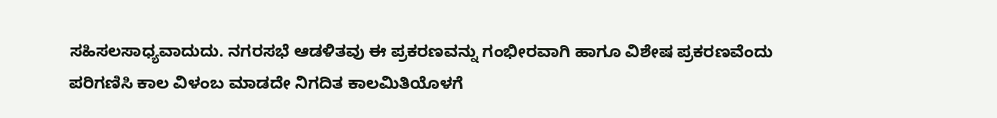ಸಹಿಸಲಸಾಧ್ಯವಾದುದು. ನಗರಸಭೆ ಆಡಳಿತವು ಈ ಪ್ರಕರಣವನ್ನು ಗಂಭೀರವಾಗಿ ಹಾಗೂ ವಿಶೇಷ ಪ್ರಕರಣವೆಂದು ಪರಿಗಣಿಸಿ ಕಾಲ ವಿಳಂಬ ಮಾಡದೇ ನಿಗದಿತ ಕಾಲಮಿತಿಯೊಳಗೆ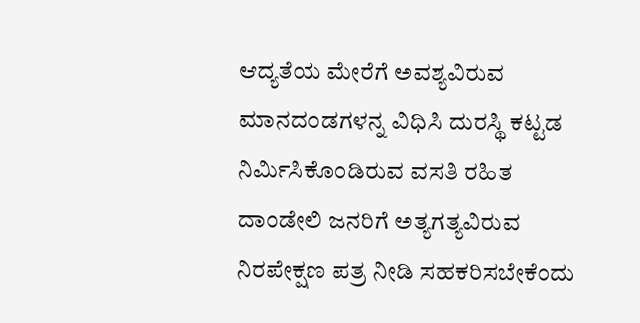ಆದ್ಯತೆಯ ಮೇರೆಗೆ ಅವಶ್ಯವಿರುವ ಮಾನದಂಡಗಳನ್ನ ವಿಧಿಸಿ ದುರಸ್ಥಿ ಕಟ್ಟಡ ನಿರ್ಮಿಸಿಕೊಂಡಿರುವ ವಸತಿ ರಹಿತ ದಾಂಡೇಲಿ ಜನರಿಗೆ ಅತ್ಯಗತ್ಯವಿರುವ ನಿರಪೇಕ್ಷಣ ಪತ್ರ ನೀಡಿ ಸಹಕರಿಸಬೇಕೆಂದು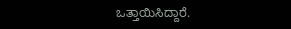ಒತ್ತಾಯಿಸಿದ್ದಾರೆ.